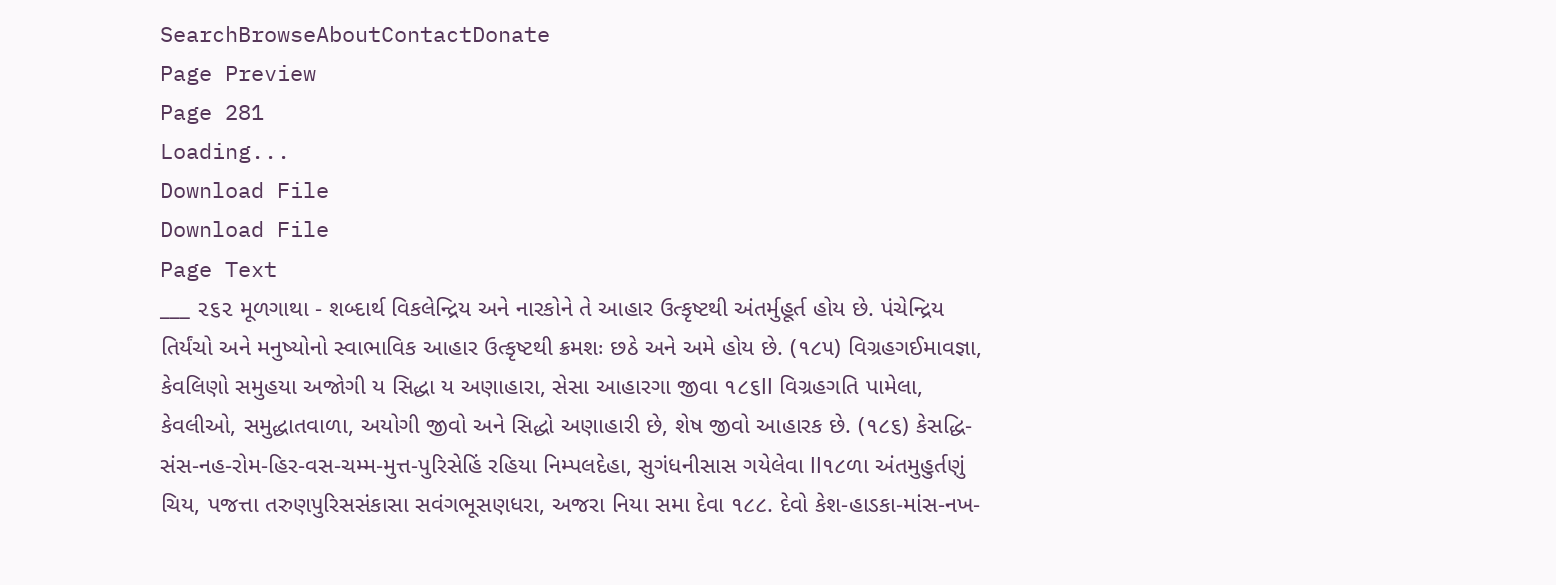SearchBrowseAboutContactDonate
Page Preview
Page 281
Loading...
Download File
Download File
Page Text
___ ૨૬૨ મૂળગાથા - શબ્દાર્થ વિકલેન્દ્રિય અને નારકોને તે આહાર ઉત્કૃષ્ટથી અંતર્મુહૂર્ત હોય છે. પંચેન્દ્રિય તિર્યંચો અને મનુષ્યોનો સ્વાભાવિક આહાર ઉત્કૃષ્ટથી ક્રમશઃ છઠે અને અમે હોય છે. (૧૮૫) વિગ્રહગઈમાવજ્ઞા, કેવલિણો સમુહયા અજોગી ય સિદ્ધા ય અણાહારા, સેસા આહારગા જીવા ૧૮૬ll વિગ્રહગતિ પામેલા, કેવલીઓ, સમુદ્ધાતવાળા, અયોગી જીવો અને સિદ્ધો અણાહારી છે, શેષ જીવો આહારક છે. (૧૮૬) કેસદ્ધિ-સંસ-નહ-રોમ-હિર-વસ-ચમ્મ-મુત્ત-પુરિસેહિં રહિયા નિમ્પલદેહા, સુગંધનીસાસ ગયેલેવા ll૧૮ળા અંતમુહુર્તણું ચિય, પજત્તા તરુણપુરિસસંકાસા સવંગભૂસણધરા, અજરા નિયા સમા દેવા ૧૮૮. દેવો કેશ-હાડકા-માંસ-નખ-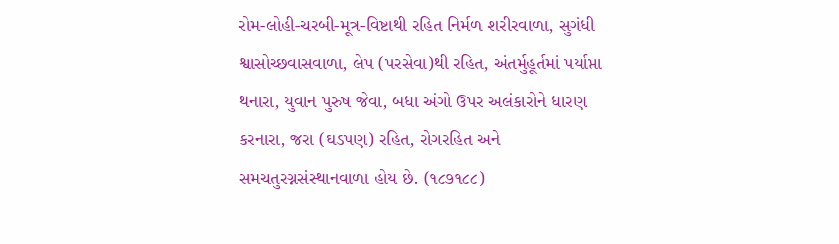રોમ-લોહી-ચરબી-મૂત્ર-વિષ્ટાથી રહિત નિર્મળ શરીરવાળા, સુગંધી શ્વાસોચ્છવાસવાળા, લેપ (પરસેવા)થી રહિત, અંતર્મુહૂર્તમાં પર્યાપ્તા થનારા, યુવાન પુરુષ જેવા, બધા અંગો ઉપર અલંકારોને ધારણ કરનારા, જરા (ઘડપણ) રહિત, રોગરહિત અને સમચતુરગ્નસંસ્થાનવાળા હોય છે. (૧૮૭૧૮૮)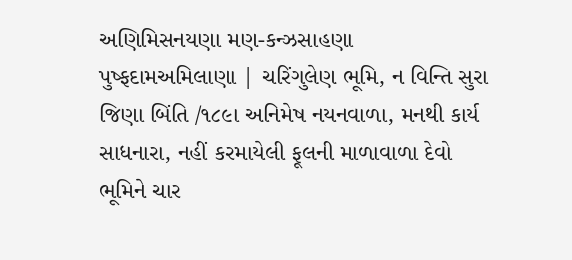અણિમિસનયણા મણ-કન્ઝસાહણા પુષ્ફદામઅમિલાણા | ચરિંગુલેણ ભૂમિ, ન વિન્તિ સુરા જિણા બિંતિ /૧૮૯ા અનિમેષ નયનવાળા, મનથી કાર્ય સાધનારા, નહીં કરમાયેલી ફૂલની માળાવાળા દેવો ભૂમિને ચાર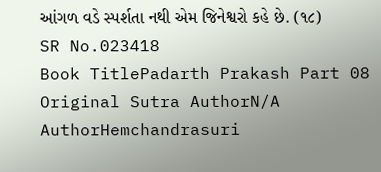આંગળ વડે સ્પર્શતા નથી એમ જિનેશ્વરો કહે છે. (૧૮)
SR No.023418
Book TitlePadarth Prakash Part 08
Original Sutra AuthorN/A
AuthorHemchandrasuri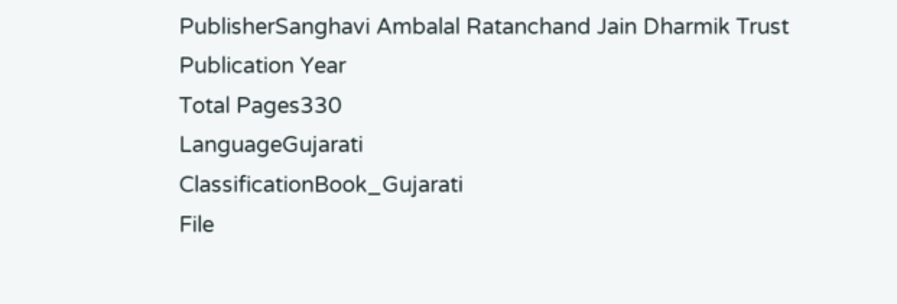PublisherSanghavi Ambalal Ratanchand Jain Dharmik Trust
Publication Year
Total Pages330
LanguageGujarati
ClassificationBook_Gujarati
File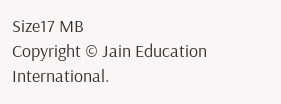Size17 MB
Copyright © Jain Education International.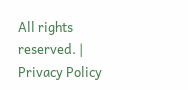All rights reserved. | Privacy Policy